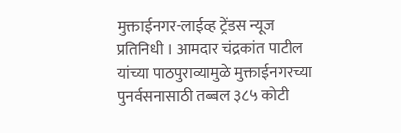मुक्ताईनगर-लाईव्ह ट्रेंडस न्यूज प्रतिनिधी । आमदार चंद्रकांत पाटील यांच्या पाठपुराव्यामुळे मुक्ताईनगरच्या पुनर्वसनासाठी तब्बल ३८५ कोटी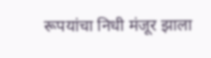रूपयांचा निधी मंजूर झाला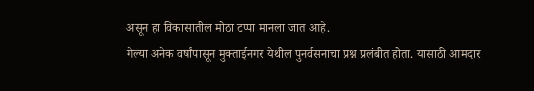असून हा विकासातील मोठा टप्पा मानला जात आहे.
गेल्या अनेक वर्षांपासून मुक्ताईनगर येथील पुनर्वसनाचा प्रश्न प्रलंबीत होता. यासाठी आमदार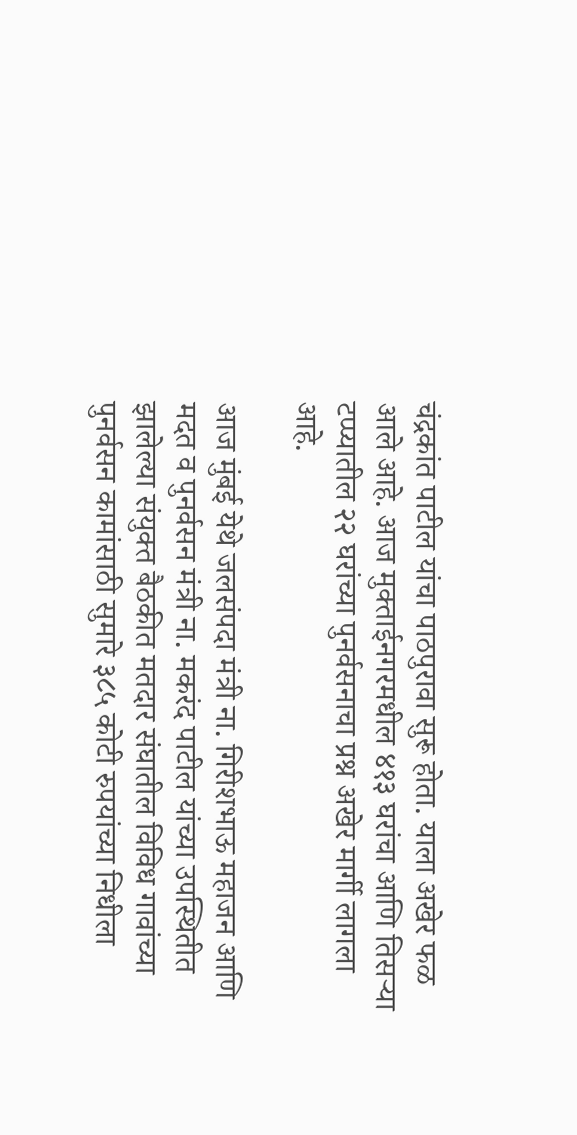चंद्रकांत पाटील यांचा पाठपुरावा सुरू होता. याला अखेर फळ आले आहे. आज मुक्ताईनगरमधील ४१३ घरांचा आणि तिसऱ्या टप्प्यातील २२ घरांच्या पुनर्वसनाचा प्रश्न अखेर मार्गी लागला आहे.

आज मुंबई येथे जलसंपदा मंत्री ना. गिरीशभाऊ महाजन आणि मदत व पुनर्वसन मंत्री ना. मकरंद पाटील यांच्या उपस्थितीत झालेल्या संयुक्त बैठकीत मतदार संघातील विविध गावांच्या पुनर्वसन कामांसाठी सुमारे ३८५ कोटी रुपयांच्या निधीला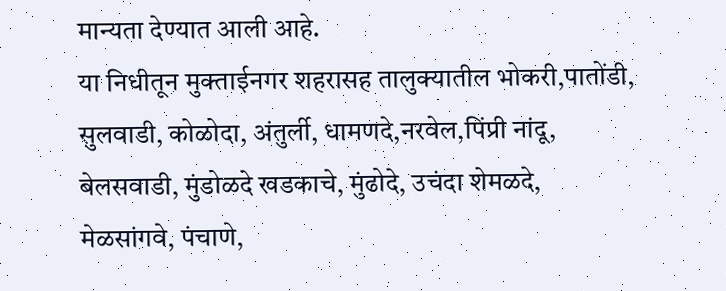मान्यता देण्यात आली आहे.
या निधीतून मुक्ताईनगर शहरासह तालुक्यातील भोकरी,पातोंडी, सुलवाडी, कोळोदा, अंतुर्ली, धामणदे,नरवेल,पिंप्री नांदू, बेलसवाडी, मुंडोळदे खडकाचे, मुंढोदे, उचंदा शेमळदे, मेळसांगवे, पंचाणे,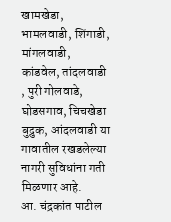खामखेडा, भामलवाडी, शिंगाडी, मांगलवाडी, कांडवेल, तांदलवाडी , पुरी गोलवाडे, घोडसगाव, चिचखेडा बुद्रुक, आंदलवाडी या गावातील रखडलेल्या नागरी सुविधांना गती मिळणार आहे.
आ. चंद्रकांत पाटील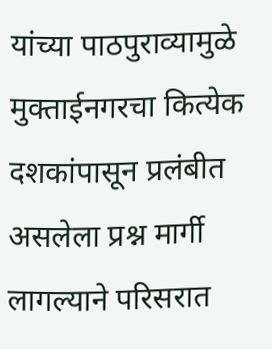यांच्या पाठपुराव्यामुळे मुक्ताईनगरचा कित्येक दशकांपासून प्रलंबीत असलेला प्रश्न मार्गी लागल्याने परिसरात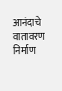आनंदाचे वातावरण निर्माण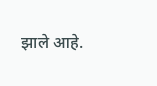झाले आहे.